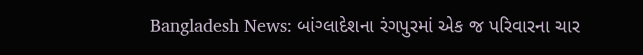Bangladesh News: બાંગ્લાદેશના રંગપુરમાં એક જ પરિવારના ચાર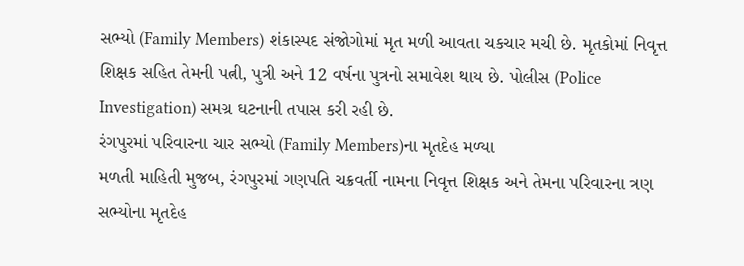સભ્યો (Family Members) શંકાસ્પદ સંજોગોમાં મૃત મળી આવતા ચકચાર મચી છે. મૃતકોમાં નિવૃત્ત શિક્ષક સહિત તેમની પત્ની, પુત્રી અને 12 વર્ષના પુત્રનો સમાવેશ થાય છે. પોલીસ (Police Investigation) સમગ્ર ઘટનાની તપાસ કરી રહી છે.
રંગપુરમાં પરિવારના ચાર સભ્યો (Family Members)ના મૃતદેહ મળ્યા
મળતી માહિતી મુજબ, રંગપુરમાં ગણપતિ ચક્રવર્તી નામના નિવૃત્ત શિક્ષક અને તેમના પરિવારના ત્રણ સભ્યોના મૃતદેહ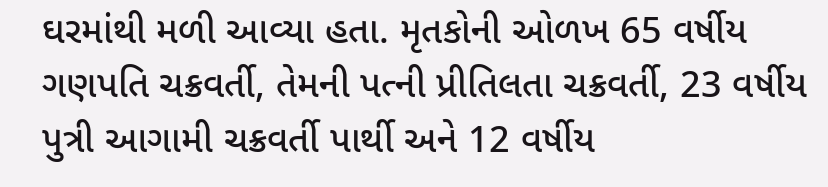ઘરમાંથી મળી આવ્યા હતા. મૃતકોની ઓળખ 65 વર્ષીય ગણપતિ ચક્રવર્તી, તેમની પત્ની પ્રીતિલતા ચક્રવર્તી, 23 વર્ષીય પુત્રી આગામી ચક્રવર્તી પાર્થી અને 12 વર્ષીય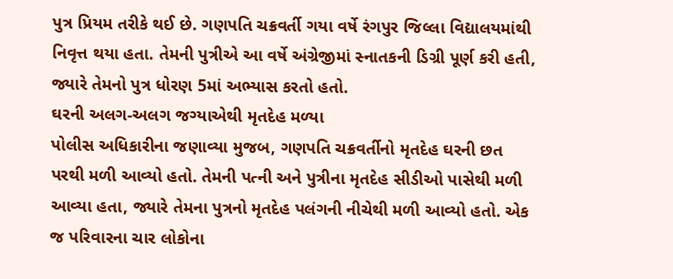પુત્ર પ્રિયમ તરીકે થઈ છે. ગણપતિ ચક્રવર્તી ગયા વર્ષે રંગપુર જિલ્લા વિદ્યાલયમાંથી નિવૃત્ત થયા હતા. તેમની પુત્રીએ આ વર્ષે અંગ્રેજીમાં સ્નાતકની ડિગ્રી પૂર્ણ કરી હતી, જ્યારે તેમનો પુત્ર ધોરણ 5માં અભ્યાસ કરતો હતો.
ઘરની અલગ-અલગ જગ્યાએથી મૃતદેહ મળ્યા
પોલીસ અધિકારીના જણાવ્યા મુજબ, ગણપતિ ચક્રવર્તીનો મૃતદેહ ઘરની છત પરથી મળી આવ્યો હતો. તેમની પત્ની અને પુત્રીના મૃતદેહ સીડીઓ પાસેથી મળી આવ્યા હતા, જ્યારે તેમના પુત્રનો મૃતદેહ પલંગની નીચેથી મળી આવ્યો હતો. એક જ પરિવારના ચાર લોકોના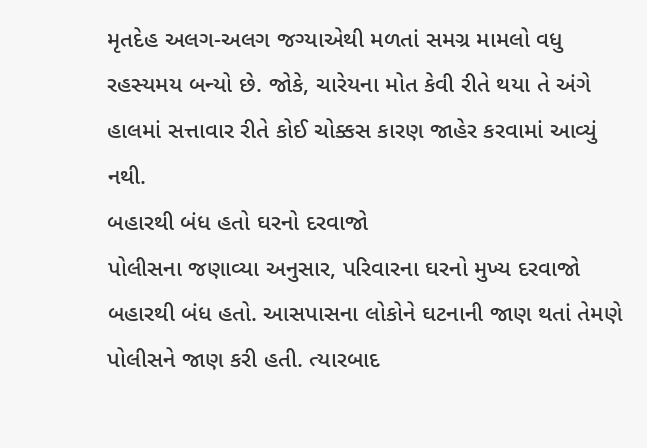મૃતદેહ અલગ-અલગ જગ્યાએથી મળતાં સમગ્ર મામલો વધુ રહસ્યમય બન્યો છે. જોકે, ચારેયના મોત કેવી રીતે થયા તે અંગે હાલમાં સત્તાવાર રીતે કોઈ ચોક્કસ કારણ જાહેર કરવામાં આવ્યું નથી.
બહારથી બંધ હતો ઘરનો દરવાજો
પોલીસના જણાવ્યા અનુસાર, પરિવારના ઘરનો મુખ્ય દરવાજો બહારથી બંધ હતો. આસપાસના લોકોને ઘટનાની જાણ થતાં તેમણે પોલીસને જાણ કરી હતી. ત્યારબાદ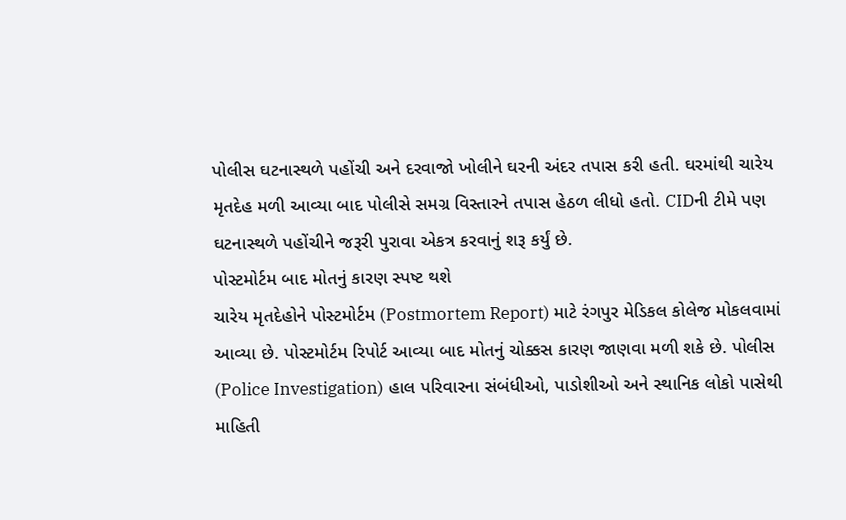પોલીસ ઘટનાસ્થળે પહોંચી અને દરવાજો ખોલીને ઘરની અંદર તપાસ કરી હતી. ઘરમાંથી ચારેય મૃતદેહ મળી આવ્યા બાદ પોલીસે સમગ્ર વિસ્તારને તપાસ હેઠળ લીધો હતો. CIDની ટીમે પણ ઘટનાસ્થળે પહોંચીને જરૂરી પુરાવા એકત્ર કરવાનું શરૂ કર્યું છે.
પોસ્ટમોર્ટમ બાદ મોતનું કારણ સ્પષ્ટ થશે
ચારેય મૃતદેહોને પોસ્ટમોર્ટમ (Postmortem Report) માટે રંગપુર મેડિકલ કોલેજ મોકલવામાં આવ્યા છે. પોસ્ટમોર્ટમ રિપોર્ટ આવ્યા બાદ મોતનું ચોક્કસ કારણ જાણવા મળી શકે છે. પોલીસ (Police Investigation) હાલ પરિવારના સંબંધીઓ, પાડોશીઓ અને સ્થાનિક લોકો પાસેથી માહિતી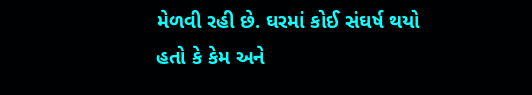મેળવી રહી છે. ઘરમાં કોઈ સંઘર્ષ થયો હતો કે કેમ અને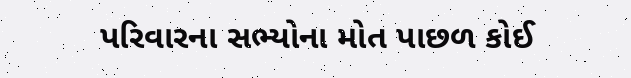પરિવારના સભ્યોના મોત પાછળ કોઈ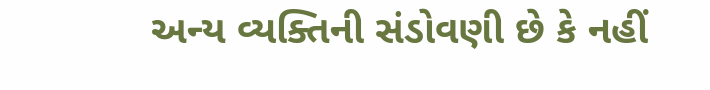અન્ય વ્યક્તિની સંડોવણી છે કે નહીં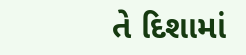તે દિશામાં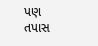પણ તપાસ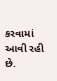કરવામાં આવી રહી છે.